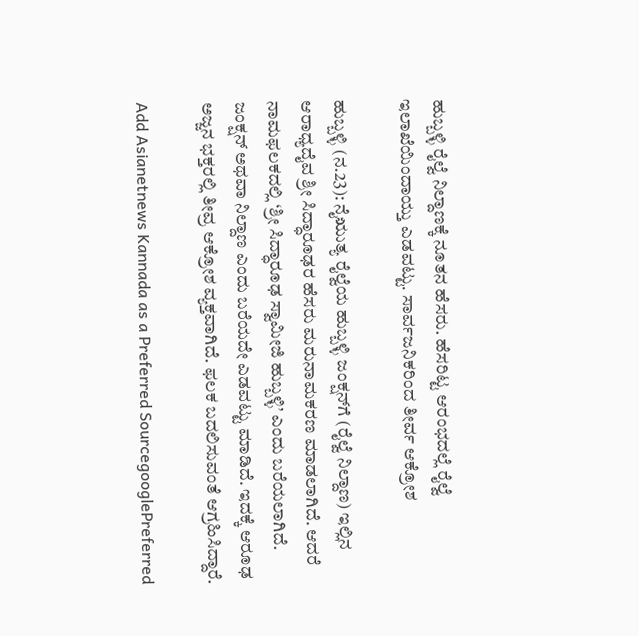ಹುಬ್ಬಳ್ಳಿ ರೈಲ್ವೆ ನಿಲ್ದಾಣಕ್ಕೆ ನೂತನ ಹೆಸರು. ಹೆಸರಿಟ್ಟ ಆರಂಭದಲ್ಲೆ ರೈಲ್ವೆ ಇಲಾಖೆಯಿಂದಾಯ್ತು ಎಡವಟ್ಟು. ಸಾರ್ವಜನಿಕರಿಂದ ತೀರ್ವ ಆಕ್ರೋಶ

ಹುಬ್ಬಳ್ಳಿ (ನ.23): ನೈಋುತ್ಯ ರೈಲ್ವೆಯ ಹುಬ್ಬಳ್ಳಿ ಜಂಕ್ಷನ್‌ಗೆ (ರೈಲ್ವೆ ನಿಲ್ದಾಣ) ಇಲ್ಲಿನ ಆರಾಧ್ಯದೈವ ಶ್ರೀ ಸಿದ್ಧಾರೂಢರ ಹೆಸರು ಮರುನಾಮಕರಣ ಮಾಡಲಾಗಿದೆ. ಆದರೆ ನಾಮಫಲಕದಲ್ಲಿ ‘ಶ್ರೀ ಸಿದ್ಧಾರೂಢ ಸ್ವಾಮೀಜಿ ಹುಬ್ಬಳ್ಳಿ’ ಎಂದು ಬರೆಯಲಾಗಿದೆ. ಜಂಕ್ಷನ್‌ ಅಥವಾ ನಿಲ್ದಾಣ ಎಂದು ಬರೆಯದೇ ಎಡವಟ್ಟು ಮಾಡಿದೆ. ಇದಕ್ಕೆ ಆರೂಢ ಅಜ್ಜನ ಭಕ್ತರಲ್ಲಿ ತೀವ್ರ ಆಕ್ರೋಶ ವ್ಯಕ್ತವಾಗಿದೆ. ಫಲಕ ಬದಲಿಸುವಂತೆ ಆಗ್ರಹಿಸಿದ್ದಾರೆ.

Add Asianetnews Kannada as a Preferred SourcegooglePreferred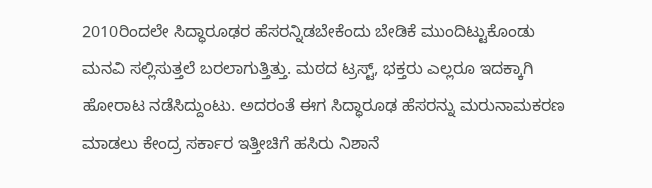2010ರಿಂದಲೇ ಸಿದ್ಧಾರೂಢರ ಹೆಸರನ್ನಿಡಬೇಕೆಂದು ಬೇಡಿಕೆ ಮುಂದಿಟ್ಟುಕೊಂಡು ಮನವಿ ಸಲ್ಲಿಸುತ್ತಲೆ ಬರಲಾಗುತ್ತಿತ್ತು. ಮಠದ ಟ್ರಸ್ಟ್‌, ಭಕ್ತರು ಎಲ್ಲರೂ ಇದಕ್ಕಾಗಿ ಹೋರಾಟ ನಡೆಸಿದ್ದುಂಟು. ಅದರಂತೆ ಈಗ ಸಿದ್ಧಾರೂಢ ಹೆಸರನ್ನು ಮರುನಾಮಕರಣ ಮಾಡಲು ಕೇಂದ್ರ ಸರ್ಕಾರ ಇತ್ತೀಚಿಗೆ ಹಸಿರು ನಿಶಾನೆ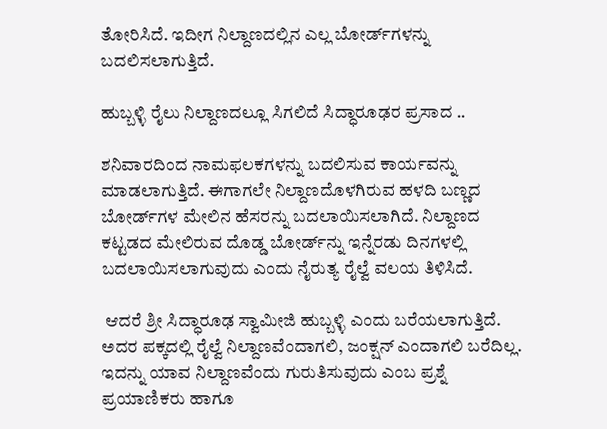ತೋರಿಸಿದೆ. ಇದೀಗ ನಿಲ್ದಾಣದಲ್ಲಿನ ಎಲ್ಲ ಬೋರ್ಡ್‌ಗಳನ್ನು ಬದಲಿಸಲಾಗುತ್ತಿದೆ.

ಹುಬ್ಬಳ್ಳಿ ರೈಲು ನಿಲ್ದಾಣದಲ್ಲೂ ಸಿಗಲಿದೆ ಸಿದ್ಧಾರೂಢರ ಪ್ರಸಾದ ..

ಶನಿವಾರದಿಂದ ನಾಮಫಲಕಗಳನ್ನು ಬದಲಿಸುವ ಕಾರ್ಯವನ್ನು ಮಾಡಲಾಗುತ್ತಿದೆ. ಈಗಾಗಲೇ ನಿಲ್ದಾಣದೊಳಗಿರುವ ಹಳದಿ ಬಣ್ಣದ ಬೋರ್ಡ್‌ಗಳ ಮೇಲಿನ ಹೆಸರನ್ನು ಬದಲಾಯಿಸಲಾಗಿದೆ. ನಿಲ್ದಾಣದ ಕಟ್ಟಡದ ಮೇಲಿರುವ ದೊಡ್ಡ ಬೋರ್ಡ್‌ನ್ನು ಇನ್ನೆರಡು ದಿನಗಳಲ್ಲಿ ಬದಲಾಯಿಸಲಾಗುವುದು ಎಂದು ನೈರುತ್ಯ ರೈಲ್ವೆ ವಲಯ ತಿಳಿಸಿದೆ.

 ಆದರೆ ಶ್ರೀ ಸಿದ್ಧಾರೂಢ ಸ್ವಾಮೀಜಿ ಹುಬ್ಬಳ್ಳಿ ಎಂದು ಬರೆಯಲಾಗುತ್ತಿದೆ. ಅದರ ಪಕ್ಕದಲ್ಲಿ ರೈಲ್ವೆ ನಿಲ್ದಾಣವೆಂದಾಗಲಿ, ಜಂಕ್ಷನ್‌ ಎಂದಾಗಲಿ ಬರೆದಿಲ್ಲ. ಇದನ್ನು ಯಾವ ನಿಲ್ದಾಣವೆಂದು ಗುರುತಿಸುವುದು ಎಂಬ ಪ್ರಶ್ನೆ ಪ್ರಯಾಣಿಕರು ಹಾಗೂ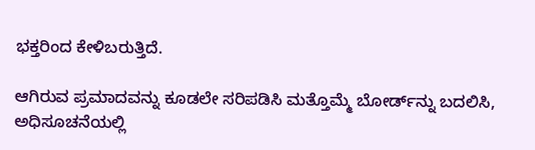ಭಕ್ತರಿಂದ ಕೇಳಿಬರುತ್ತಿದೆ.

ಆಗಿರುವ ಪ್ರಮಾದವನ್ನು ಕೂಡಲೇ ಸರಿಪಡಿಸಿ ಮತ್ತೊಮ್ಮೆ ಬೋರ್ಡ್‌ನ್ನು ಬದಲಿಸಿ, ಅಧಿಸೂಚನೆಯಲ್ಲಿ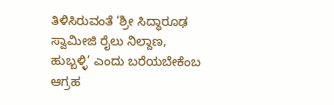ತಿಳಿಸಿರುವಂತೆ ‘ಶ್ರೀ ಸಿದ್ಧಾರೂಢ ಸ್ವಾಮೀಜಿ ರೈಲು ನಿಲ್ದಾಣ, ಹುಬ್ಬಳ್ಳಿ’ ಎಂದು ಬರೆಯಬೇಕೆಂಬ ಆಗ್ರಹ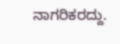ನಾಗರಿಕರದ್ದು.